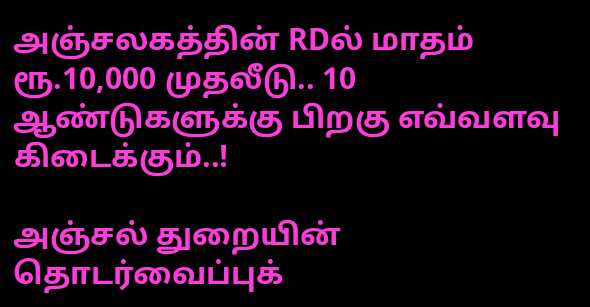அஞ்சலகத்தின் RDல் மாதம் ரூ.10,000 முதலீடு.. 10 ஆண்டுகளுக்கு பிறகு எவ்வளவு கிடைக்கும்..!

அஞ்சல் துறையின் தொடர்வைப்புக்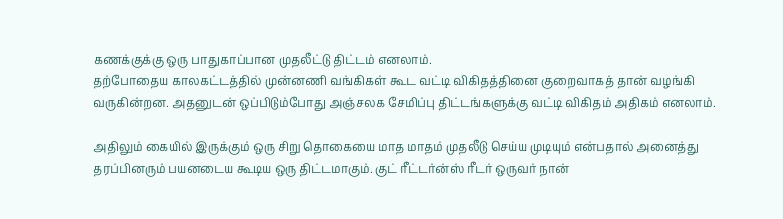கணக்குக்கு ஒரு பாதுகாப்பான முதலீட்டு திட்டம் எனலாம்.
தற்போதைய காலகட்டத்தில் முன்னணி வங்கிகள் கூட வட்டி விகிதத்தினை குறைவாகத் தான் வழங்கி வருகின்றன. அதனுடன் ஒப்பிடும்போது அஞ்சலக சேமிப்பு திட்டங்களுக்கு வட்டி விகிதம் அதிகம் எனலாம்.

அதிலும் கையில் இருக்கும் ஒரு சிறு தொகையை மாத மாதம் முதலீடு செய்ய முடியும் என்பதால் அனைத்து தரப்பினரும் பயனடைய கூடிய ஒரு திட்டமாகும். குட் ரீட்டர்ன்ஸ் ரீடர் ஒருவர் நான்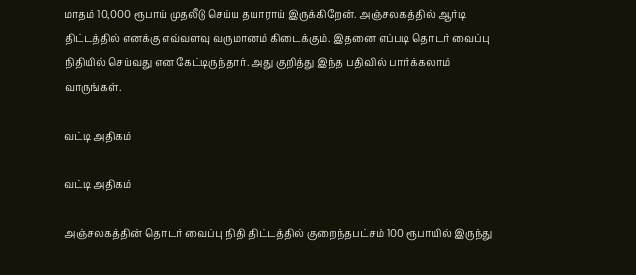மாதம் 10,000 ரூபாய் முதலீடு செய்ய தயாராய் இருக்கிறேன். அஞ்சலகத்தில் ஆர்டி திட்டத்தில் எனக்கு எவ்வளவு வருமானம் கிடைக்கும். இதனை எப்படி தொடர் வைப்பு நிதியில் செய்வது என கேட்டிருந்தார். அது குறித்து இந்த பதிவில் பார்க்கலாம் வாருங்கள்.

வட்டி அதிகம்

வட்டி அதிகம்

அஞ்சலகத்தின் தொடர் வைப்பு நிதி திட்டத்தில் குறைந்தபட்சம் 100 ரூபாயில் இருந்து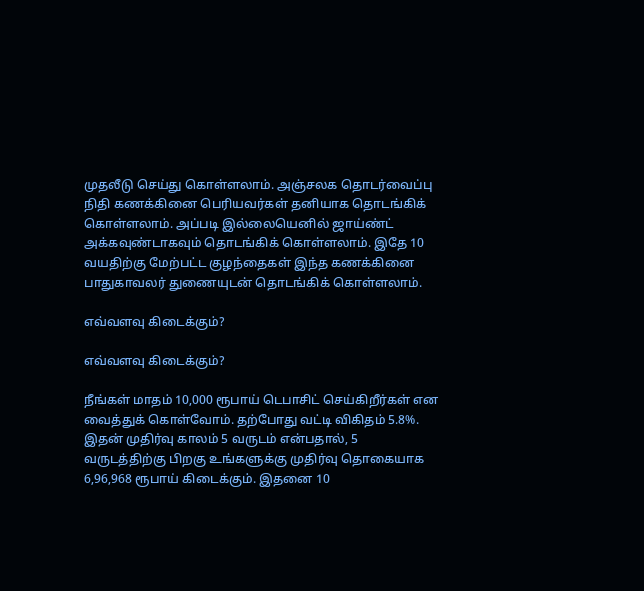முதலீடு செய்து கொள்ளலாம். அஞ்சலக தொடர்வைப்பு நிதி கணக்கினை பெரியவர்கள் தனியாக தொடங்கிக் கொள்ளலாம். அப்படி இல்லையெனில் ஜாய்ண்ட் அக்கவுண்டாகவும் தொடங்கிக் கொள்ளலாம். இதே 10 வயதிற்கு மேற்பட்ட குழந்தைகள் இந்த கணக்கினை பாதுகாவலர் துணையுடன் தொடங்கிக் கொள்ளலாம்.

எவ்வளவு கிடைக்கும்?

எவ்வளவு கிடைக்கும்?

நீங்கள் மாதம் 10,000 ரூபாய் டெபாசிட் செய்கிறீர்கள் என வைத்துக் கொள்வோம். தற்போது வட்டி விகிதம் 5.8%. இதன் முதிர்வு காலம் 5 வருடம் என்பதால், 5 வருடத்திற்கு பிறகு உங்களுக்கு முதிர்வு தொகையாக 6,96,968 ரூபாய் கிடைக்கும். இதனை 10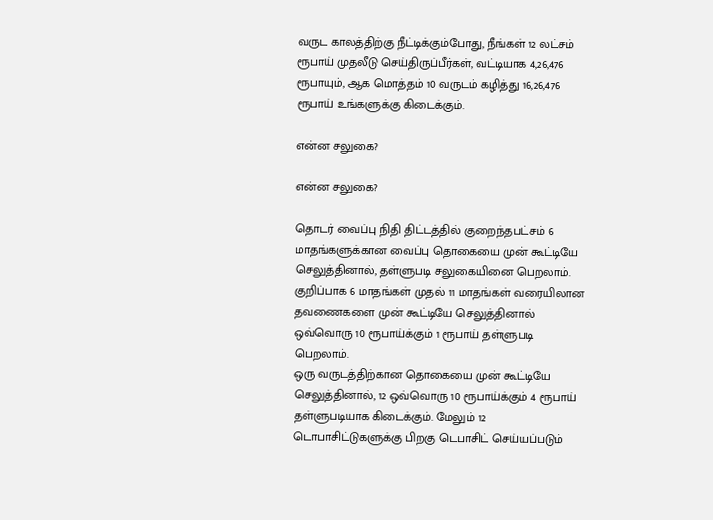வருட காலத்திற்கு நீட்டிக்கும்போது, நீங்கள் 12 லட்சம் ரூபாய் முதலீடு செய்திருப்பீர்கள், வட்டியாக 4,26,476 ரூபாயும், ஆக மொத்தம் 10 வருடம் கழித்து 16,26,476 ரூபாய் உங்களுக்கு கிடைக்கும்.

என்ன சலுகை?

என்ன சலுகை?

தொடர் வைப்பு நிதி திட்டத்தில் குறைந்தபட்சம் 6 மாதங்களுக்கான வைப்பு தொகையை முன் கூட்டியே செலுத்தினால், தள்ளுபடி சலுகையினை பெறலாம். குறிப்பாக 6 மாதங்கள் முதல் 11 மாதங்கள் வரையிலான தவணைகளை முன் கூட்டியே செலுத்தினால் ஒவ்வொரு 10 ரூபாய்க்கும் 1 ரூபாய் தள்ளுபடி பெறலாம்.
ஒரு வருடத்திற்கான தொகையை முன் கூட்டியே செலுத்தினால், 12 ஒவ்வொரு 10 ரூபாய்க்கும் 4 ரூபாய் தள்ளுபடியாக கிடைக்கும். மேலும் 12 டொபாசிட்டுகளுக்கு பிறகு டெபாசிட் செய்யப்படும்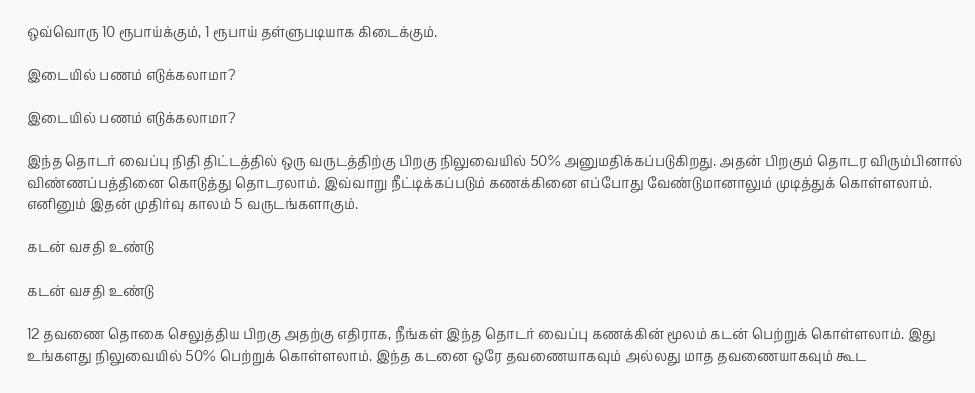ஒவ்வொரு 10 ரூபாய்க்கும், 1 ரூபாய் தள்ளுபடியாக கிடைக்கும்.

இடையில் பணம் எடுக்கலாமா?

இடையில் பணம் எடுக்கலாமா?

இந்த தொடர் வைப்பு நிதி திட்டத்தில் ஒரு வருடத்திற்கு பிறகு நிலுவையில் 50% அனுமதிக்கப்படுகிறது. அதன் பிறகும் தொடர விரும்பினால் விண்ணப்பத்தினை கொடுத்து தொடரலாம். இவ்வாறு நீட்டிக்கப்படும் கணக்கினை எப்போது வேண்டுமானாலும் முடித்துக் கொள்ளலாம். எனினும் இதன் முதிர்வு காலம் 5 வருடங்களாகும்.

கடன் வசதி உண்டு

கடன் வசதி உண்டு

12 தவணை தொகை செலுத்திய பிறகு அதற்கு எதிராக, நீங்கள் இந்த தொடர் வைப்பு கணக்கின் மூலம் கடன் பெற்றுக் கொள்ளலாம். இது உங்களது நிலுவையில் 50% பெற்றுக் கொள்ளலாம். இந்த கடனை ஒரே தவணையாகவும் அல்லது மாத தவணையாகவும் கூட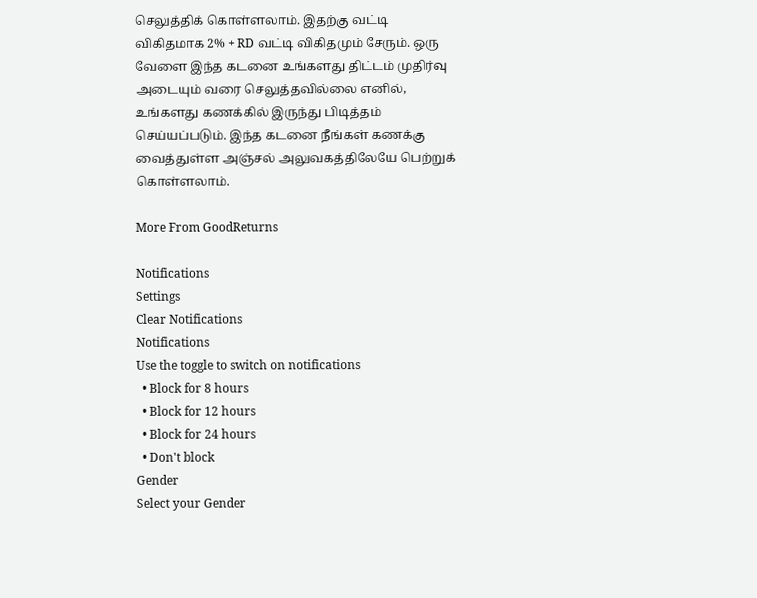செலுத்திக் கொள்ளலாம். இதற்கு வட்டி விகிதமாக 2% + RD வட்டி விகிதமும் சேரும். ஒரு வேளை இந்த கடனை உங்களது திட்டம் முதிர்வு அடையும் வரை செலுத்தவில்லை எனில், உங்களது கணக்கில் இருந்து பிடித்தம் செய்யப்படும். இந்த கடனை நீங்கள் கணக்கு வைத்துள்ள அஞ்சல் அலுவகத்திலேயே பெற்றுக் கொள்ளலாம்.

More From GoodReturns

Notifications
Settings
Clear Notifications
Notifications
Use the toggle to switch on notifications
  • Block for 8 hours
  • Block for 12 hours
  • Block for 24 hours
  • Don't block
Gender
Select your Gender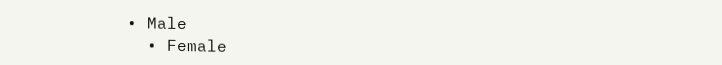• Male
  • Female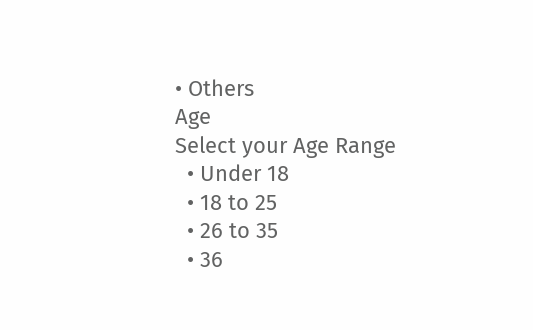• Others
Age
Select your Age Range
  • Under 18
  • 18 to 25
  • 26 to 35
  • 36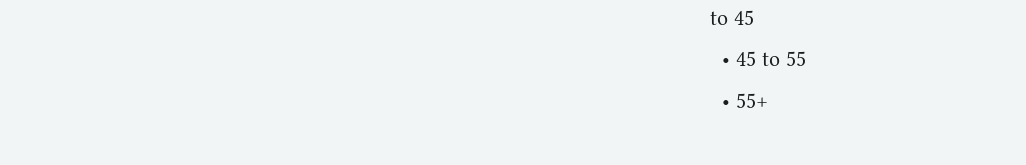to 45
  • 45 to 55
  • 55+